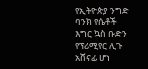የኢትዮጵያ ንግድ ባንክ የሴቶች እግር ኳስ ቡድን የፕሪሚየር ሊጉ አሸናፊ ሆነ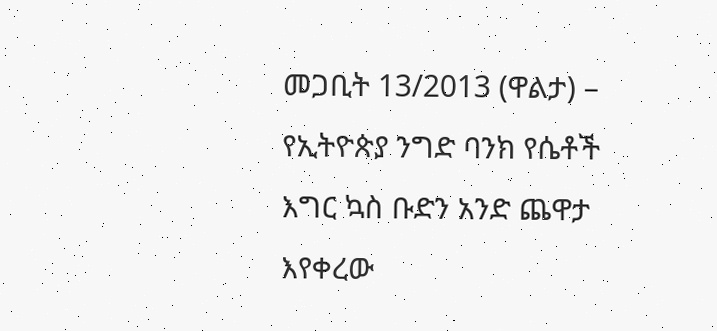መጋቢት 13/2013 (ዋልታ) – የኢትዮጵያ ንግድ ባንክ የሴቶች እግር ኳስ ቡድን አንድ ጨዋታ እየቀረው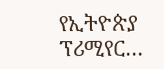የኢትዮጵያ ፕሪሚየር…